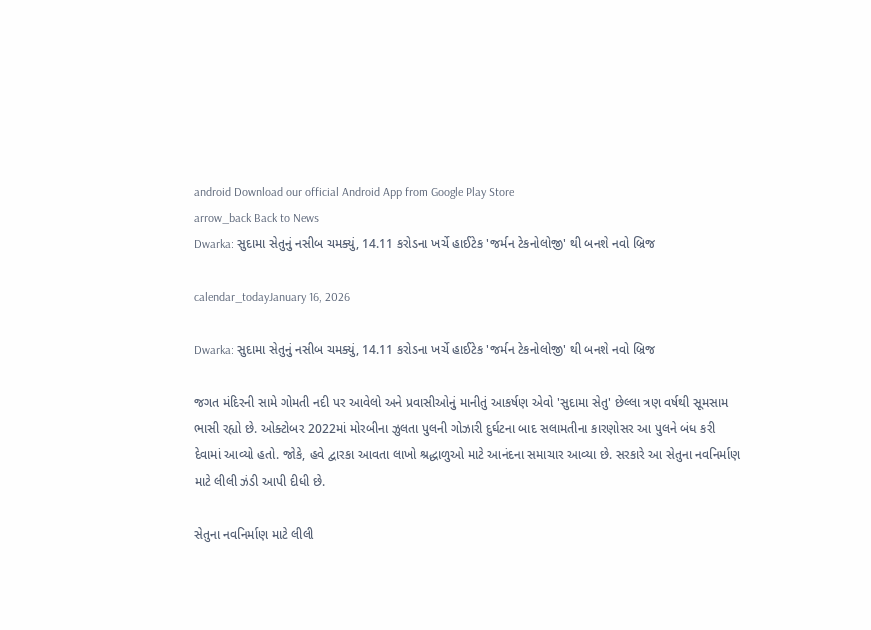android Download our official Android App from Google Play Store
arrow_back Back to News
Dwarka: સુદામા સેતુનું નસીબ ચમક્યું, 14.11 કરોડના ખર્ચે હાઈટેક 'જર્મન ટેકનોલોજી' થી બનશે નવો બ્રિજ

calendar_todayJanuary 16, 2026

Dwarka: સુદામા સેતુનું નસીબ ચમક્યું, 14.11 કરોડના ખર્ચે હાઈટેક 'જર્મન ટેકનોલોજી' થી બનશે નવો બ્રિજ

જગત મંદિરની સામે ગોમતી નદી પર આવેલો અને પ્રવાસીઓનું માનીતું આકર્ષણ એવો 'સુદામા સેતુ' છેલ્લા ત્રણ વર્ષથી સૂમસામ ભાસી રહ્યો છે. ઓક્ટોબર 2022માં મોરબીના ઝુલતા પુલની ગોઝારી દુર્ઘટના બાદ સલામતીના કારણોસર આ પુલને બંધ કરી દેવામાં આવ્યો હતો. જોકે, હવે દ્વારકા આવતા લાખો શ્રદ્ધાળુઓ માટે આનંદના સમાચાર આવ્યા છે. સરકારે આ સેતુના નવનિર્માણ માટે લીલી ઝંડી આપી દીધી છે.

સેતુના નવનિર્માણ માટે લીલી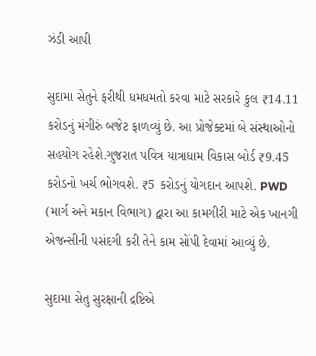ઝંડી આપી

સુદામા સેતુને ફરીથી ધમધમતો કરવા માટે સરકારે કુલ ₹14.11 કરોડનું મંગીરું બજેટ ફાળવ્યું છે. આ પ્રોજેક્ટમાં બે સંસ્થાઓનો સહયોગ રહેશે.ગુજરાત પવિત્ર યાત્રાધામ વિકાસ બોર્ડ ₹9.45 કરોડનો ખર્ચ ભોગવશે. ₹5 કરોડનું યોગદાન આપશે. PWD (માર્ગ અને મકાન વિભાગ) દ્વારા આ કામગીરી માટે એક ખાનગી એજન્સીની પસંદગી કરી તેને કામ સોંપી દેવામાં આવ્યું છે.

સુદામા સેતુ સુરક્ષાની દ્રષ્ટિએ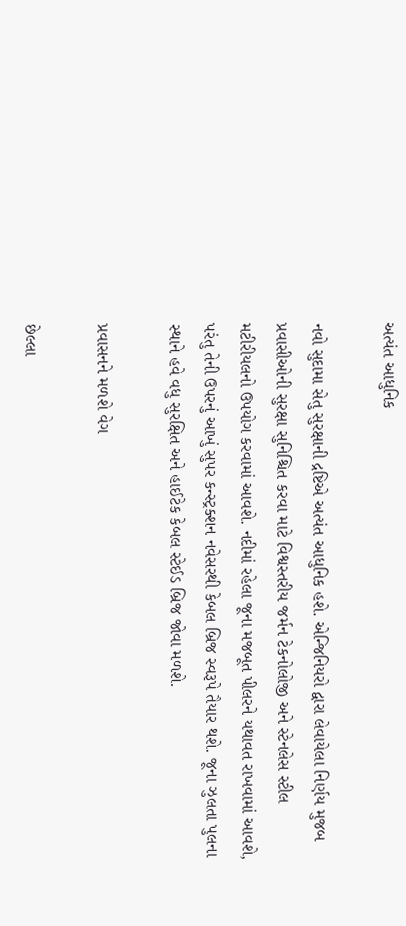અત્યંત આધુનિક

નવો સુદામા સેતુ સુરક્ષાની દ્રષ્ટિએ અત્યંત આધુનિક હશે. એન્જિનિયરો દ્વારા લેવાયેલા નિર્ણય મુજબ પ્રવાસીઓની સુરક્ષા સુનિશ્ચિત કરવા માટે વિશ્વસ્તરીય જર્મન ટેકનોલોજી અને સ્ટેનલેસ સ્ટીલ મટીરીયલનો ઉપયોગ કરવામાં આવશે. નદીમાં રહેલા જૂના મજબૂત પીલરને યથાવત રાખવામાં આવશે, પરંતુ તેની ઉપરનું આખું સુપર કન્સ્ટ્રક્શન નવેસરથી કેબલ બ્રિજ સ્વરૂપે તૈયાર થશે. જૂના ઝુલતા પુલના સ્થાને હવે વધુ સુરક્ષિત અને હાઈટેક કેબલ સ્ટેઈડ બ્રિજ જોવા મળશે.

પ્રવાસનને મળશે વેગ

છેલ્લા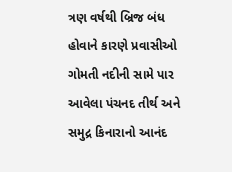ત્રણ વર્ષથી બ્રિજ બંધ હોવાને કારણે પ્રવાસીઓ ગોમતી નદીની સામે પાર આવેલા પંચનદ તીર્થ અને સમુદ્ર કિનારાનો આનંદ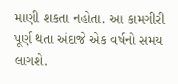માણી શકતા નહોતા. આ કામગીરી પૂર્ણ થતા અંદાજે એક વર્ષનો સમય લાગશે.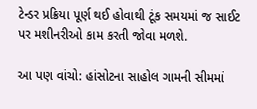ટેન્ડર પ્રક્રિયા પૂર્ણ થઈ હોવાથી ટૂંક સમયમાં જ સાઈટ પર મશીનરીઓ કામ કરતી જોવા મળશે.

આ પણ વાંચો: હાંસોટના સાહોલ ગામની સીમમાં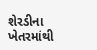શેરડીના ખેતરમાંથી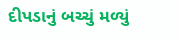દીપડાનું બચ્ચું મળ્યું